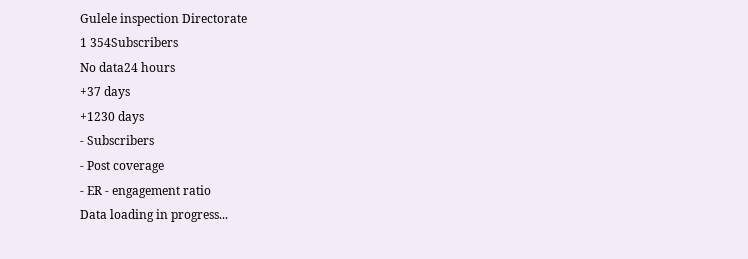Gulele inspection Directorate
1 354Subscribers
No data24 hours
+37 days
+1230 days
- Subscribers
- Post coverage
- ER - engagement ratio
Data loading in progress...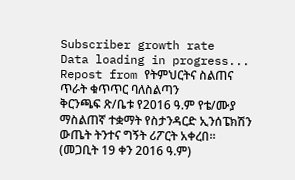Subscriber growth rate
Data loading in progress...
Repost from የትምህርትና ስልጠና ጥራት ቁጥጥር ባለስልጣን
ቅርንጫፍ ጽ/ቤቱ የ2016 ዓ.ም የቴ/ሙያ ማስልጠኛ ተቋማት የስታንዳርድ ኢንሰፔክሽን ውጤት ትንተና ግኝት ሪፖርት አቀረበ፡፡
(መጋቢት 19 ቀን 2016 ዓ.ም)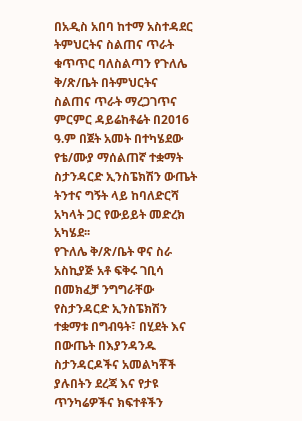በአዲስ አበባ ከተማ አስተዳደር ትምህርትና ስልጠና ጥራት ቁጥጥር ባለስልጣን የጉለሌ ቅ/ጽ/ቤት በትምህርትና ስልጠና ጥራት ማረጋገጥና ምርምር ዳይሬከቶሬት በ2016 ዓ.ም በጀት አመት በተካሄደው የቴ/ሙያ ማሰልጠኛ ተቋማት ስታንዳርድ ኢንስፔክሽን ውጤት ትንተና ግኝት ላይ ከባለድርሻ አካላት ጋር የውይይት መድረክ አካሄደ፡፡
የጉለሌ ቅ/ጽ/ቤት ዋና ስራ አስኪያጅ አቶ ፍቅሩ ገቢሳ በመክፈቻ ንግግራቸው የስታንዳርድ ኢንስፔክሽን ተቋማቱ በግብዓት፣ በሂደት እና በውጤት በእያንዳንዱ ስታንዳርዶችና አመልካቾች ያሉበትን ደረጃ እና የታዩ ጥንካሬዎችና ክፍተቶችን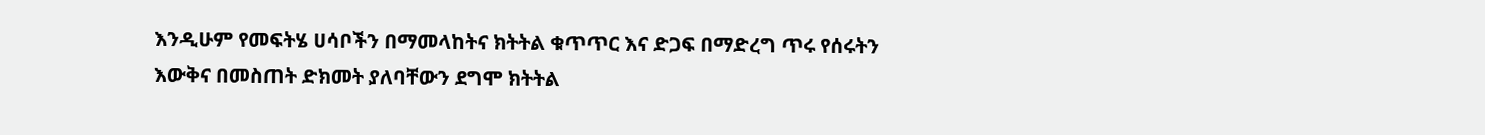እንዲሁም የመፍትሄ ሀሳቦችን በማመላከትና ክትትል ቁጥጥር እና ድጋፍ በማድረግ ጥሩ የሰሩትን እውቅና በመስጠት ድክመት ያለባቸውን ደግሞ ክትትል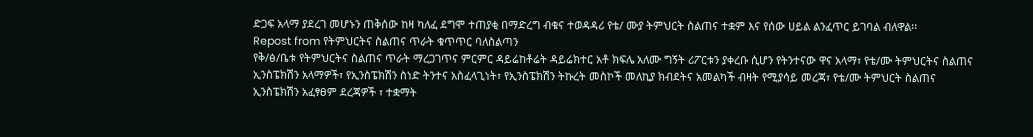ድጋፍ አላማ ያደረገ መሆኑን ጠቅሰው ከዛ ካለፈ ደግሞ ተጠያቂ በማድረግ ብቁና ተወዳዳሪ የቴ/ ሙያ ትምህርት ስልጠና ተቋም እና የሰው ሀይል ልንፈጥር ይገባል ብለዋል፡፡
Repost from የትምህርትና ስልጠና ጥራት ቁጥጥር ባለስልጣን
የቅ/ፅ/ቤቱ የትምህርትና ስልጠና ጥራት ማረጋገጥና ምርምር ዳይሬከቶሬት ዳይሬክተር አቶ ክፍሌ አለሙ ግኝት ሪፖርቱን ያቀረቡ ሲሆን የትንተናው ዋና አላማ፣ የቴ/ሙ ትምህርትና ስልጠና ኢንስፔክሽን አላማዎች፣ የኢንስፔክሽን ስነድ ትንተና አስፈላጊነት፣ የኢንስፔክሽን ትኩረት መስኮች መለኪያ ክብደትና አመልካች ብዛት የሚያሳይ መረጃ፣ የቴ/ሙ ትምህርት ስልጠና ኢንስፔክሽን አፈፃፀም ደረጃዎች ፣ ተቋማት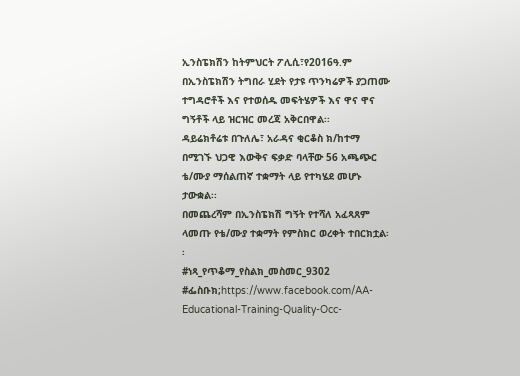ኢንስፔክሽን ከትምህርት ፖሊሲ፣የ2016ዓ.ም በኢንስፔክሽን ትግበራ ሂደት የታዩ ጥንካሬዎች ያጋጠሙ ተግዳሮቶች እና የተወሰዱ መፍትሄዎች እና ዋና ዋና ግኝቶች ላይ ዝርዝር መረጃ አቅርበዋል፡፡
ዳይሬክቶሬቱ በጉለሌ፣ አራዳና ቂርቆስ ክ/ከተማ በሚገኙ ህጋዊ እውቅና ፍቃድ ባላቸው 56 አጫጭር ቴ/ሙያ ማሰልጠኛ ተቋማት ላይ የተካሄደ መሆኑ ታውቋል፡፡
በመጨረሻም በኢንስፔክሽ ግኝት የተሻለ አፈጻጸም ላመጡ የቴ/ሙያ ተቋማት የምስክር ወረቀት ተበርክቷል፡፡
#ነጻ_የጥቆማ_የስልክ_መስመር_9302
#ፌስቡክ;https://www.facebook.com/AA-Educational-Training-Quality-Occ-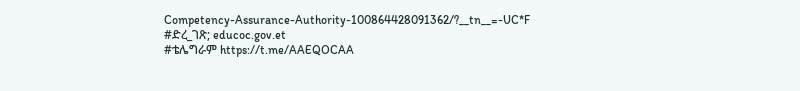Competency-Assurance-Authority-100864428091362/?__tn__=-UC*F
#ድረ_ገጽ; educoc.gov.et
#ቴሌግራም https://t.me/AAEQOCAA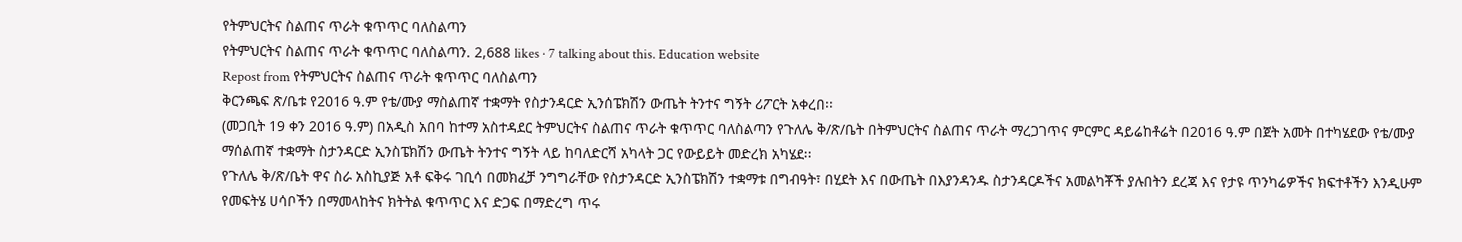የትምህርትና ስልጠና ጥራት ቁጥጥር ባለስልጣን
የትምህርትና ስልጠና ጥራት ቁጥጥር ባለስልጣን. 2,688 likes · 7 talking about this. Education website
Repost from የትምህርትና ስልጠና ጥራት ቁጥጥር ባለስልጣን
ቅርንጫፍ ጽ/ቤቱ የ2016 ዓ.ም የቴ/ሙያ ማስልጠኛ ተቋማት የስታንዳርድ ኢንሰፔክሽን ውጤት ትንተና ግኝት ሪፖርት አቀረበ፡፡
(መጋቢት 19 ቀን 2016 ዓ.ም) በአዲስ አበባ ከተማ አስተዳደር ትምህርትና ስልጠና ጥራት ቁጥጥር ባለስልጣን የጉለሌ ቅ/ጽ/ቤት በትምህርትና ስልጠና ጥራት ማረጋገጥና ምርምር ዳይሬከቶሬት በ2016 ዓ.ም በጀት አመት በተካሄደው የቴ/ሙያ ማሰልጠኛ ተቋማት ስታንዳርድ ኢንስፔክሽን ውጤት ትንተና ግኝት ላይ ከባለድርሻ አካላት ጋር የውይይት መድረክ አካሄደ፡፡
የጉለሌ ቅ/ጽ/ቤት ዋና ስራ አስኪያጅ አቶ ፍቅሩ ገቢሳ በመክፈቻ ንግግራቸው የስታንዳርድ ኢንስፔክሽን ተቋማቱ በግብዓት፣ በሂደት እና በውጤት በእያንዳንዱ ስታንዳርዶችና አመልካቾች ያሉበትን ደረጃ እና የታዩ ጥንካሬዎችና ክፍተቶችን እንዲሁም የመፍትሄ ሀሳቦችን በማመላከትና ክትትል ቁጥጥር እና ድጋፍ በማድረግ ጥሩ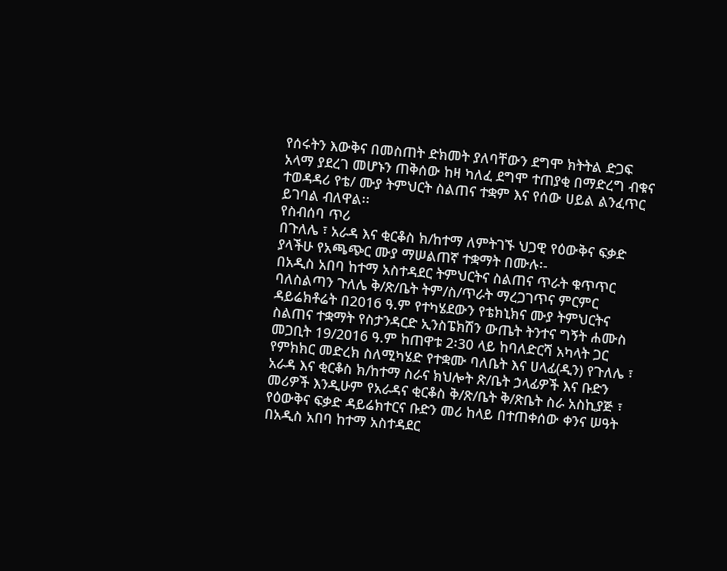የሰሩትን እውቅና በመስጠት ድክመት ያለባቸውን ደግሞ ክትትል ድጋፍ አላማ ያደረገ መሆኑን ጠቅሰው ከዛ ካለፈ ደግሞ ተጠያቂ በማድረግ ብቁና ተወዳዳሪ የቴ/ ሙያ ትምህርት ስልጠና ተቋም እና የሰው ሀይል ልንፈጥር ይገባል ብለዋል፡፡
የስብሰባ ጥሪ
በጉለሌ ፣ አራዳ እና ቂርቆስ ክ/ከተማ ለምትገኙ ህጋዊ የዕውቅና ፍቃድ ያላችሁ የአጫጭር ሙያ ማሠልጠኛ ተቋማት በሙሉ፡-
በአዲስ አበባ ከተማ አስተዳደር ትምህርትና ስልጠና ጥራት ቁጥጥር ባለስልጣን ጉለሌ ቅ/ጽ/ቤት ትም/ስ/ጥራት ማረጋገጥና ምርምር ዳይሬክቶሬት በ2016 ዓ.ም የተካሄደውን የቴክኒክና ሙያ ትምህርትና ስልጠና ተቋማት የስታንዳርድ ኢንስፔክሽን ውጤት ትንተና ግኝት ሐሙስ መጋቢት 19/2016 ዓ.ም ከጠዋቱ 2፡30 ላይ ከባለድርሻ አካላት ጋር የምክክር መድረክ ስለሚካሄድ የተቋሙ ባለቤት እና ሀላፊ(ዲን) የጉለሌ ፣ አራዳ እና ቂርቆስ ክ/ከተማ ስራና ክህሎት ጽ/ቤት ኃላፊዎች እና ቡድን መሪዎች እንዲሁም የአራዳና ቂርቆስ ቅ/ጽ/ቤት ቅ/ጽቤት ስራ አስኪያጅ ፣ የዕውቅና ፍቃድ ዳይሬክተርና ቡድን መሪ ከላይ በተጠቀሰው ቀንና ሠዓት በአዲስ አበባ ከተማ አስተዳደር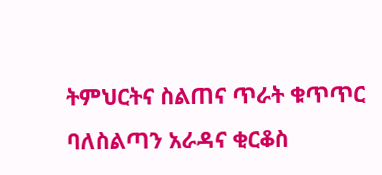ትምህርትና ስልጠና ጥራት ቁጥጥር ባለስልጣን አራዳና ቂርቆስ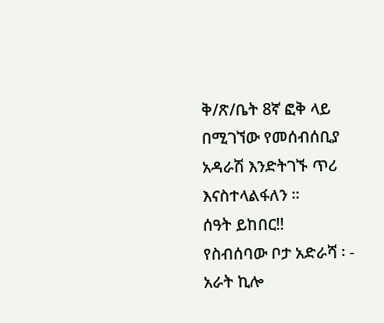ቅ/ጽ/ቤት 8ኛ ፎቅ ላይ በሚገኘው የመሰብሰቢያ አዳራሽ እንድትገኙ ጥሪ እናስተላልፋለን ፡፡
ሰዓት ይከበር!!
የስብሰባው ቦታ አድራሻ ፡ - አራት ኪሎ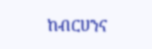ከብርሀንና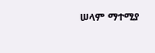ሠላም ማተሚያ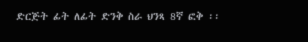ድርጅት ፊት ለፊት ድንቅ ስራ ህንጻ 8ኛ ፎቅ ፡፡